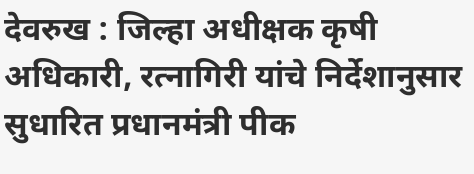देवरुख : जिल्हा अधीक्षक कृषी अधिकारी, रत्नागिरी यांचे निर्देशानुसार सुधारित प्रधानमंत्री पीक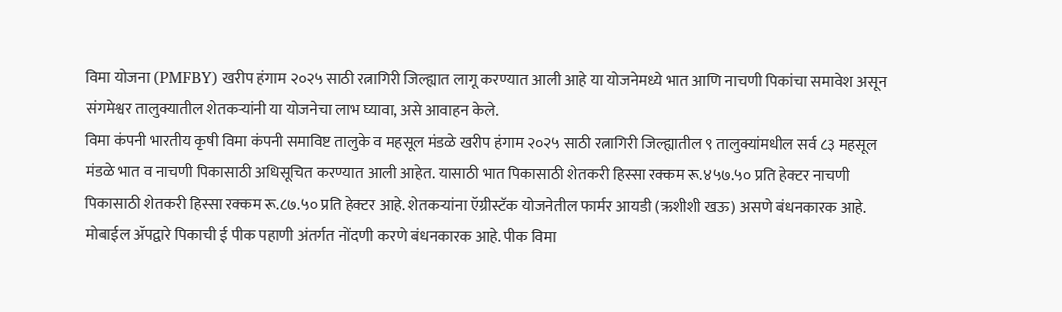विमा योजना (PMFBY) खरीप हंगाम २०२५ साठी रत्नागिरी जिल्ह्यात लागू करण्यात आली आहे या योजनेमध्ये भात आणि नाचणी पिकांचा समावेश असून संगमेश्वर तालुक्यातील शेतकऱ्यांनी या योजनेचा लाभ घ्यावा, असे आवाहन केले.
विमा कंपनी भारतीय कृषी विमा कंपनी समाविष्ट तालुके व महसूल मंडळे खरीप हंगाम २०२५ साठी रत्नागिरी जिल्ह्यातील ९ तालुक्यांमधील सर्व ८३ महसूल मंडळे भात व नाचणी पिकासाठी अधिसूचित करण्यात आली आहेत. यासाठी भात पिकासाठी शेतकरी हिस्सा रक्कम रू.४५७.५० प्रति हेक्टर नाचणी पिकासाठी शेतकरी हिस्सा रक्कम रू.८७.५० प्रति हेक्टर आहे. शेतकऱ्यांना ऍग्रीस्टॅक योजनेतील फार्मर आयडी (ऋशीशी खऊ) असणे बंधनकारक आहे.
मोबाईल ॲपद्वारे पिकाची ई पीक पहाणी अंतर्गत नोंदणी करणे बंधनकारक आहे. पीक विमा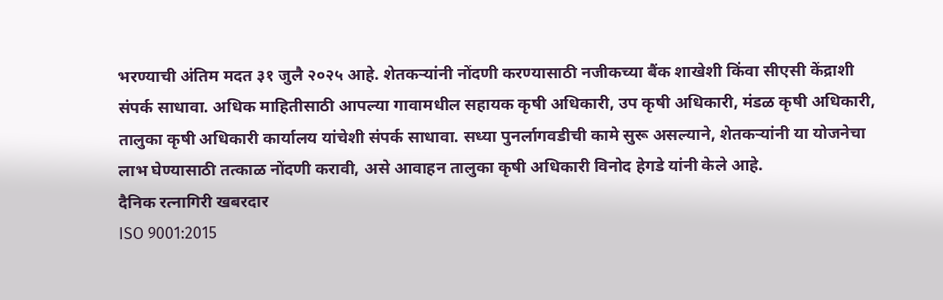भरण्याची अंतिम मदत ३१ जुलै २०२५ आहे. शेतकऱ्यांनी नोंदणी करण्यासाठी नजीकच्या बैंक शाखेशी किंवा सीएसी केंद्राशी संपर्क साधावा. अधिक माहितीसाठी आपल्या गावामधील सहायक कृषी अधिकारी, उप कृषी अधिकारी, मंडळ कृषी अधिकारी, तालुका कृषी अधिकारी कार्यालय यांचेशी संपर्क साधावा. सध्या पुनर्लागवडीची कामे सुरू असल्याने, शेतकऱ्यांनी या योजनेचा लाभ घेण्यासाठी तत्काळ नोंदणी करावी, असे आवाहन तालुका कृषी अधिकारी विनोद हेगडे यांनी केले आहे.
दैनिक रत्नागिरी खबरदार
ISO 9001:2015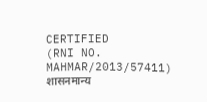CERTIFIED
(RNI NO. MAHMAR/2013/57411)
शासनमान्य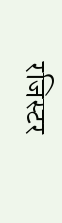रजिस्टर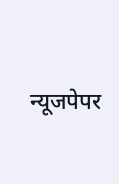न्यूजपेपर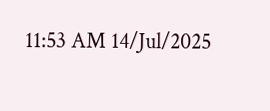11:53 AM 14/Jul/2025